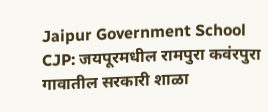Jaipur Government School CJP: जयपूरमधील रामपुरा कवंरपुरा गावातील सरकारी शाळा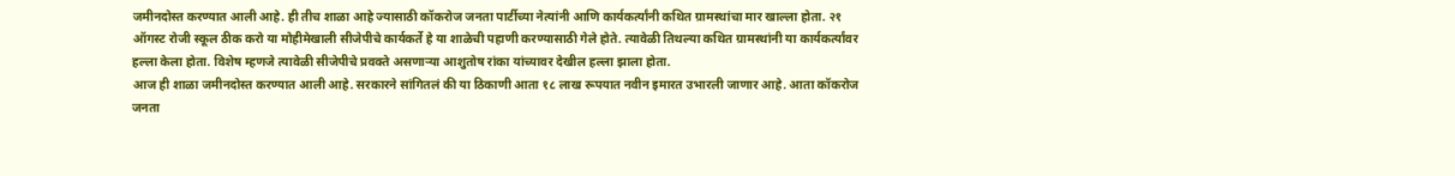जमीनदोस्त करण्यात आली आहे. ही तीच शाळा आहे ज्यासाठी कॉकरोज जनता पार्टीच्या नेत्यांनी आणि कार्यकर्त्यांनी कथित ग्रामस्थांचा मार खाल्ला होता. २१ ऑगस्ट रोजी स्कूल ठीक करो या मोहीमेखाली सीजेपीचे कार्यकर्ते हे या शाळेची पहाणी करण्यासाठी गेले होते. त्यावेळी तिथल्या कथित ग्रामस्थांनी या कार्यकर्त्यांवर हल्ला केला होता. विशेष म्हणजे त्यावेळी सीजेपीचे प्रवक्ते असणाऱ्या आशुतोष रांका यांच्यावर देखील हल्ला झाला होता.
आज ही शाळा जमीनदोस्त करण्यात आली आहे. सरकारने सांगितलं की या ठिकाणी आता १८ लाख रूपयात नवीन इमारत उभारली जाणार आहे. आता कॉकरोज जनता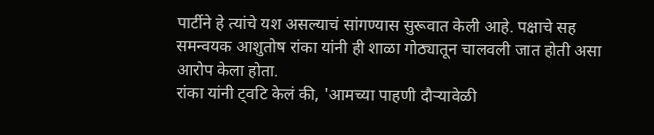पार्टीने हे त्यांचे यश असल्याचं सांगण्यास सुरूवात केली आहे. पक्षाचे सह समन्वयक आशुतोष रांका यांनी ही शाळा गोठ्यातून चालवली जात होती असा आरोप केला होता.
रांका यांनी ट्वटि केलं की, 'आमच्या पाहणी दौऱ्यावेळी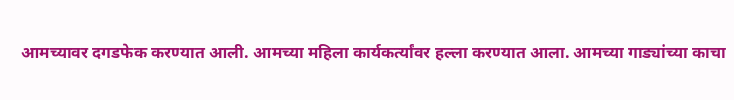आमच्यावर दगडफेक करण्यात आली. आमच्या महिला कार्यकर्त्यांवर हल्ला करण्यात आला. आमच्या गाड्यांच्या काचा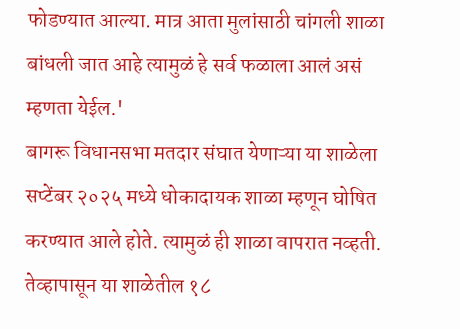फोडण्यात आल्या. मात्र आता मुलांसाठी चांगली शाळा बांधली जात आहे त्यामुळं हे सर्व फळाला आलं असं म्हणता येईल.'
बागरू विधानसभा मतदार संघात येणाऱ्या या शाळेला सप्टेंबर २०२५ मध्ये धोकादायक शाळा म्हणून घोषित करण्यात आले होते. त्यामुळं ही शाळा वापरात नव्हती. तेव्हापासून या शाळेतील १८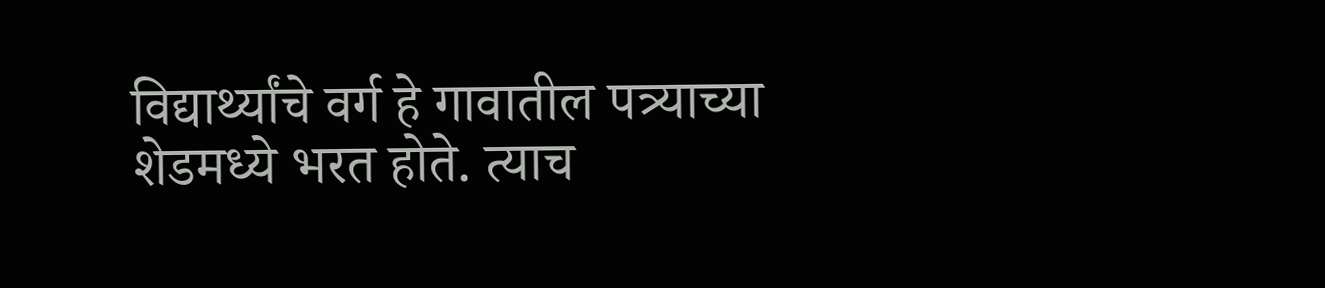विद्यार्थ्यांचे वर्ग हे गावातील पत्र्याच्या शेडमध्ये भरत होते. त्याच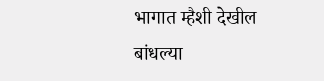भागात म्हैशी देखील बांधल्या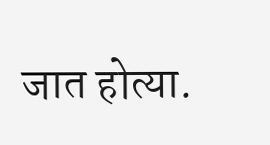जात होत्या.